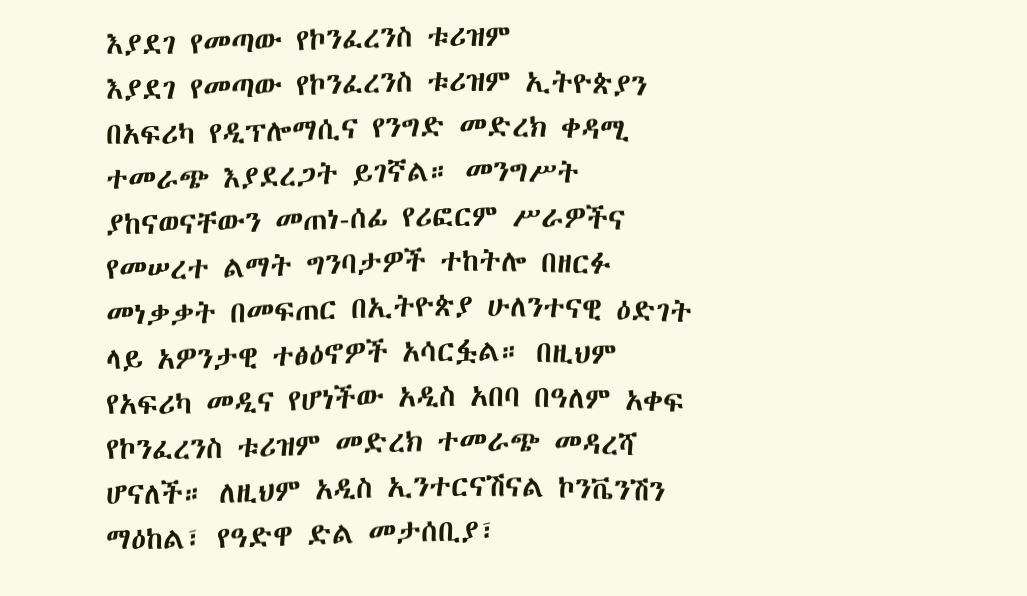እያደገ የመጣው የኮንፈረንስ ቱሪዝም
እያደገ የመጣው የኮንፈረንስ ቱሪዝም ኢትዮጵያን በአፍሪካ የዲፕሎማሲና የንግድ መድረክ ቀዳሚ ተመራጭ እያደረጋት ይገኛል። መንግሥት ያከናወናቸውን መጠነ-ሰፊ የሪፎርም ሥራዎችና የመሠረተ ልማት ግንባታዎች ተከትሎ በዘርፉ መነቃቃት በመፍጠር በኢትዮጵያ ሁለንተናዊ ዕድገት ላይ አዎንታዊ ተፅዕኖዎች አሳርፏል። በዚህም የአፍሪካ መዲና የሆነችው አዲስ አበባ በዓለም አቀፍ የኮንፈረንስ ቱሪዝም መድረክ ተመራጭ መዳረሻ ሆናለች። ለዚህም አዲስ ኢንተርናሽናል ኮንቬንሽን ማዕከል፣ የዓድዋ ድል መታሰቢያ፣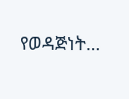የወዳጅነት…